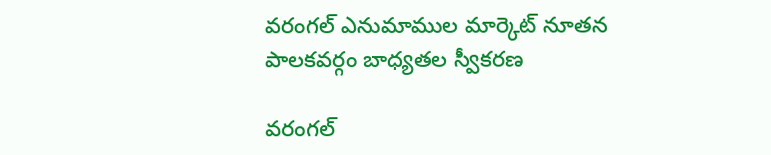వరంగల్ ఎనుమాముల మార్కెట్ నూతన పాలకవర్గం బాధ్యతల స్వీకరణ

వరంగల్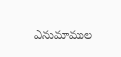ఎనుమాముల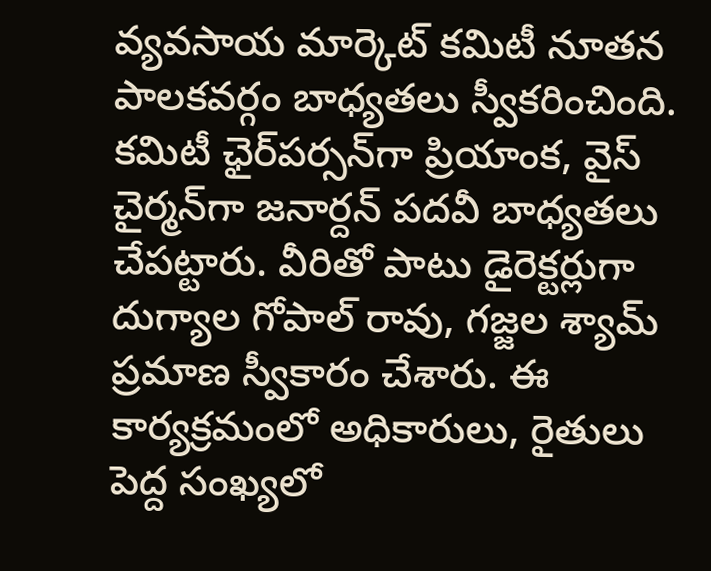వ్యవసాయ మార్కెట్ కమిటీ నూతన పాలకవర్గం బాధ్యతలు స్వీకరించింది. కమిటీ ఛైర్‌పర్సన్‌గా ప్రియాంక, వైస్ చైర్మన్‌గా జనార్దన్ పదవీ బాధ్యతలు చేపట్టారు. వీరితో పాటు డైరెక్టర్లుగా దుగ్యాల గోపాల్ రావు, గజ్జల శ్యామ్ ప్రమాణ స్వీకారం చేశారు. ఈ కార్యక్రమంలో అధికారులు, రైతులు పెద్ద సంఖ్యలో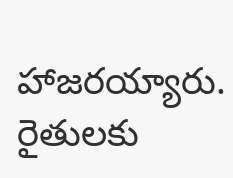హాజరయ్యారు. రైతులకు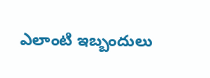ఎలాంటి ఇబ్బందులు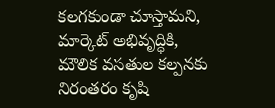కలగకుండా చూస్తామని, మార్కెట్ అభివృద్ధికి, మౌలిక వసతుల కల్పనకు నిరంతరం కృషి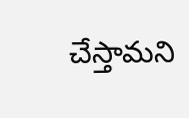చేస్తామని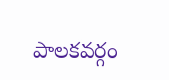పాలకవర్గం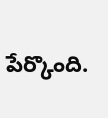పేర్కొంది.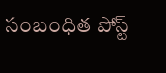సంబంధిత పోస్ట్